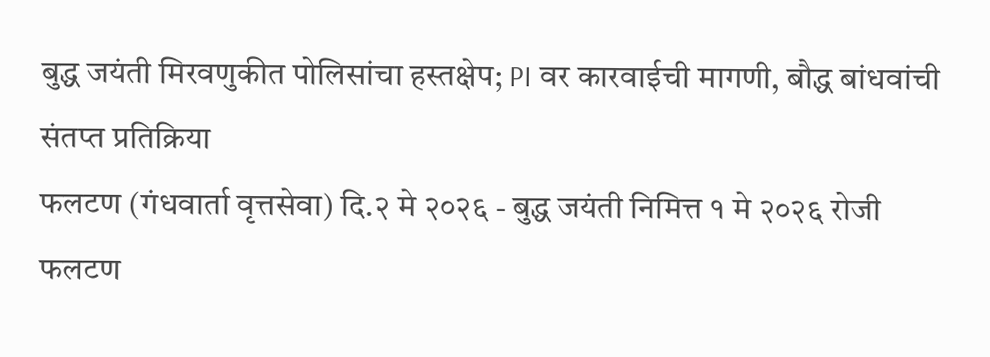बुद्ध जयंती मिरवणुकीत पोलिसांचा हस्तक्षेप; PI वर कारवाईची मागणी, बौद्ध बांधवांची संतप्त प्रतिक्रिया
फलटण (गंधवार्ता वृत्तसेवा) दि.२ मे २०२६ - बुद्ध जयंती निमित्त १ मे २०२६ रोजी फलटण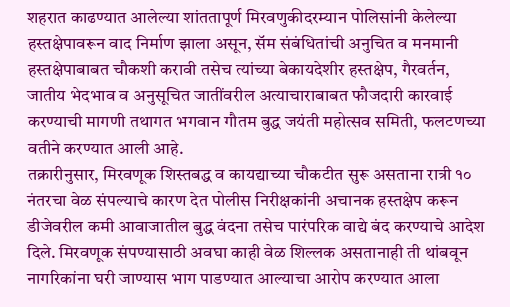शहरात काढण्यात आलेल्या शांततापूर्ण मिरवणुकीदरम्यान पोलिसांनी केलेल्या हस्तक्षेपावरून वाद निर्माण झाला असून, सॅम संबंधितांची अनुचित व मनमानी हस्तक्षेपाबाबत चौकशी करावी तसेच त्यांच्या बेकायदेशीर हस्तक्षेप, गैरवर्तन, जातीय भेदभाव व अनुसूचित जातींवरील अत्याचाराबाबत फौजदारी कारवाई करण्याची मागणी तथागत भगवान गौतम बुद्ध जयंती महोत्सव समिती, फलटणच्या वतीने करण्यात आली आहे.
तक्रारीनुसार, मिरवणूक शिस्तबद्ध व कायद्याच्या चौकटीत सुरू असताना रात्री १० नंतरचा वेळ संपल्याचे कारण देत पोलीस निरीक्षकांनी अचानक हस्तक्षेप करून डीजेवरील कमी आवाजातील बुद्ध वंदना तसेच पारंपरिक वाद्ये बंद करण्याचे आदेश दिले. मिरवणूक संपण्यासाठी अवघा काही वेळ शिल्लक असतानाही ती थांबवून नागरिकांना घरी जाण्यास भाग पाडण्यात आल्याचा आरोप करण्यात आला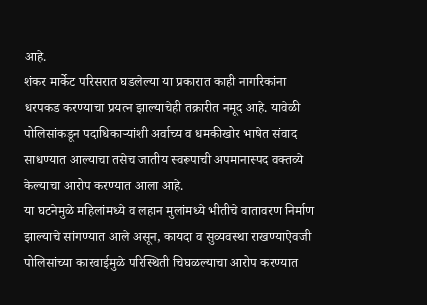आहे.
शंकर मार्केट परिसरात घडलेल्या या प्रकारात काही नागरिकांना धरपकड करण्याचा प्रयत्न झाल्याचेही तक्रारीत नमूद आहे. यावेळी पोलिसांकडून पदाधिकाऱ्यांशी अर्वाच्य व धमकीखोर भाषेत संवाद साधण्यात आल्याचा तसेच जातीय स्वरूपाची अपमानास्पद वक्तव्ये केल्याचा आरोप करण्यात आला आहे.
या घटनेमुळे महिलांमध्ये व लहान मुलांमध्ये भीतीचे वातावरण निर्माण झाल्याचे सांगण्यात आले असून, कायदा व सुव्यवस्था राखण्याऐवजी पोलिसांच्या कारवाईमुळे परिस्थिती चिघळल्याचा आरोप करण्यात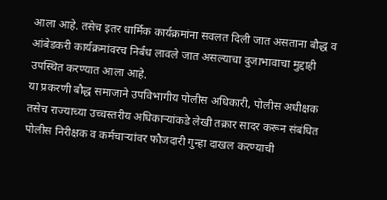आला आहे. तसेच इतर धार्मिक कार्यक्रमांना सवलत दिली जात असताना बौद्ध व आंबेडकरी कार्यक्रमांवरच निर्बंध लावले जात असल्याचा दुजाभावाचा मुद्दाही उपस्थित करण्यात आला आहे.
या प्रकरणी बौद्ध समाजाने उपविभागीय पोलीस अधिकारी, पोलीस अधीक्षक तसेच राज्याच्या उच्चस्तरीय अधिकाऱ्यांकडे लेखी तक्रार सादर करून संबंधित पोलीस निरीक्षक व कर्मचाऱ्यांवर फौजदारी गुन्हा दाखल करण्याची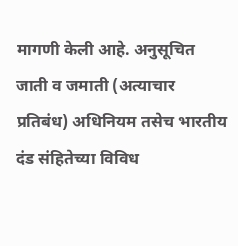मागणी केली आहे. अनुसूचित जाती व जमाती (अत्याचार प्रतिबंध) अधिनियम तसेच भारतीय दंड संहितेच्या विविध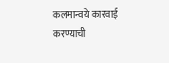कलमान्वये कारवाई करण्याची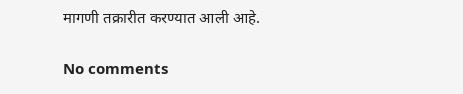मागणी तक्रारीत करण्यात आली आहे.

No comments